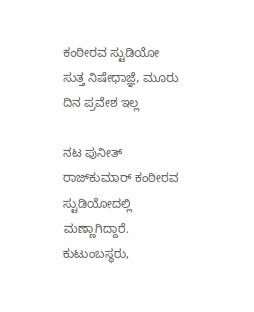ಕಂಠೀರವ ಸ್ಟುಡಿಯೋ ಸುತ್ತ ನಿಷೇಧಾಜ್ಞೆ, ಮೂರು ದಿನ ಪ್ರವೇಶ ಇಲ್ಲ

ನಟ ಪುನೀತ್ ರಾಜ್‌ಕುಮಾರ್ ಕಂಠೀರವ ಸ್ಟುಡಿಯೋದಲ್ಲಿ ಮಣ್ಣಾಗಿದ್ದಾರೆ. ಕುಟುಂಬಸ್ಥರು,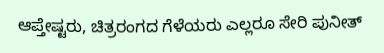ಆಪ್ತೇಷ್ಟರು, ಚಿತ್ರರಂಗದ ಗೆಳೆಯರು ಎಲ್ಲರೂ ಸೇರಿ ಪುನೀತ್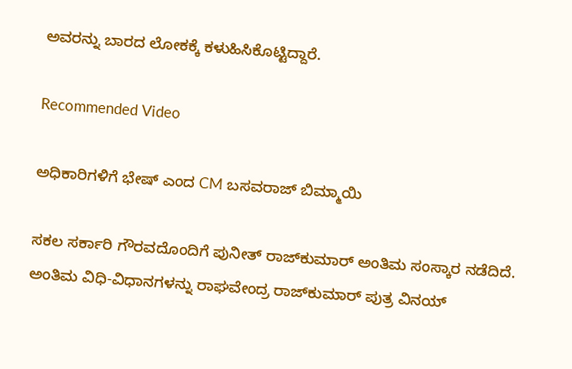ಅವರನ್ನು ಬಾರದ ಲೋಕಕ್ಕೆ ಕಳುಹಿಸಿಕೊಟ್ಟಿದ್ದಾರೆ.

Recommended Video

ಅಧಿಕಾರಿಗಳಿಗೆ ಭೇಷ್ ಎಂದ CM ಬಸವರಾಜ್ ಬಿಮ್ಮಾಯಿ

ಸಕಲ ಸರ್ಕಾರಿ ಗೌರವದೊಂದಿಗೆ ಪುನೀತ್ ರಾಜ್‌ಕುಮಾರ್ ಅಂತಿಮ ಸಂಸ್ಕಾರ ನಡೆದಿದೆ. ಅಂತಿಮ ವಿಧಿ-ವಿಧಾನಗಳನ್ನು ರಾಘವೇಂದ್ರ ರಾಜ್‌ಕುಮಾರ್ ಪುತ್ರ ವಿನಯ್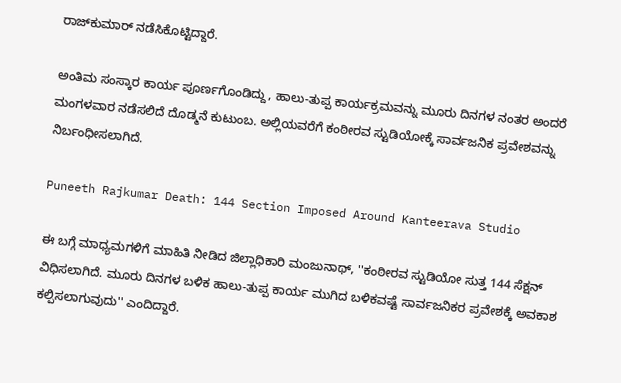ರಾಜ್‌ಕುಮಾರ್ ನಡೆಸಿಕೊಟ್ಟಿದ್ದಾರೆ.

ಅಂತಿಮ ಸಂಸ್ಕಾರ ಕಾರ್ಯ ಪೂರ್ಣಗೊಂಡಿದ್ದು, ಹಾಲು-ತುಪ್ಪ ಕಾರ್ಯಕ್ರಮವನ್ನು ಮೂರು ದಿನಗಳ ನಂತರ ಅಂದರೆ ಮಂಗಳವಾರ ನಡೆಸಲಿದೆ ದೊಡ್ಮನೆ ಕುಟುಂಬ. ಅಲ್ಲಿಯವರೆಗೆ ಕಂಠೀರವ ಸ್ಟುಡಿಯೋಕ್ಕೆ ಸಾರ್ವಜನಿಕ ಪ್ರವೇಶವನ್ನು ನಿರ್ಬಂಧೀಸಲಾಗಿದೆ.

Puneeth Rajkumar Death: 144 Section Imposed Around Kanteerava Studio

ಈ ಬಗ್ಗೆ ಮಾಧ್ಯಮಗಳಿಗೆ ಮಾಹಿತಿ ನೀಡಿದ ಜಿಲ್ಲಾಧಿಕಾರಿ ಮಂಜುನಾಥ್, ''ಕಂಠೀರವ ಸ್ಟುಡಿಯೋ ಸುತ್ತ 144 ಸೆಕ್ಷನ್ ವಿಧಿಸಲಾಗಿದೆ. ಮೂರು ದಿನಗಳ ಬಳಿಕ ಹಾಲು-ತುಪ್ಪ ಕಾರ್ಯ ಮುಗಿದ ಬಳಿಕವಷ್ಟೆ ಸಾರ್ವಜನಿಕರ ಪ್ರವೇಶಕ್ಕೆ ಅವಕಾಶ ಕಲ್ಪಿಸಲಾಗುವುದು'' ಎಂದಿದ್ದಾರೆ.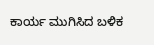ಕಾರ್ಯ ಮುಗಿಸಿದ ಬಳಿಕ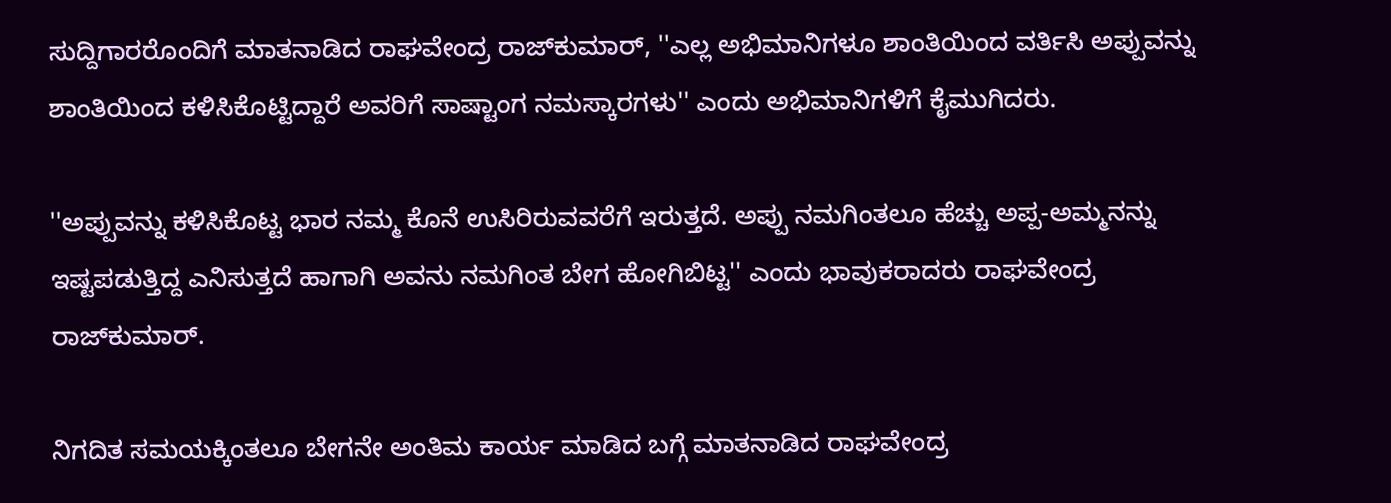ಸುದ್ದಿಗಾರರೊಂದಿಗೆ ಮಾತನಾಡಿದ ರಾಘವೇಂದ್ರ ರಾಜ್‌ಕುಮಾರ್, ''ಎಲ್ಲ ಅಭಿಮಾನಿಗಳೂ ಶಾಂತಿಯಿಂದ ವರ್ತಿಸಿ ಅಪ್ಪುವನ್ನು ಶಾಂತಿಯಿಂದ ಕಳಿಸಿಕೊಟ್ಟಿದ್ದಾರೆ ಅವರಿಗೆ ಸಾಷ್ಟಾಂಗ ನಮಸ್ಕಾರಗಳು'' ಎಂದು ಅಭಿಮಾನಿಗಳಿಗೆ ಕೈಮುಗಿದರು.

''ಅಪ್ಪುವನ್ನು ಕಳಿಸಿಕೊಟ್ಟ ಭಾರ ನಮ್ಮ ಕೊನೆ ಉಸಿರಿರುವವರೆಗೆ ಇರುತ್ತದೆ. ಅಪ್ಪು ನಮಗಿಂತಲೂ ಹೆಚ್ಚು ಅಪ್ಪ-ಅಮ್ಮನನ್ನು ಇಷ್ಟಪಡುತ್ತಿದ್ದ ಎನಿಸುತ್ತದೆ ಹಾಗಾಗಿ ಅವನು ನಮಗಿಂತ ಬೇಗ ಹೋಗಿಬಿಟ್ಟ'' ಎಂದು ಭಾವುಕರಾದರು ರಾಘವೇಂದ್ರ ರಾಜ್‌ಕುಮಾರ್.

ನಿಗದಿತ ಸಮಯಕ್ಕಿಂತಲೂ ಬೇಗನೇ ಅಂತಿಮ ಕಾರ್ಯ ಮಾಡಿದ ಬಗ್ಗೆ ಮಾತನಾಡಿದ ರಾಘವೇಂದ್ರ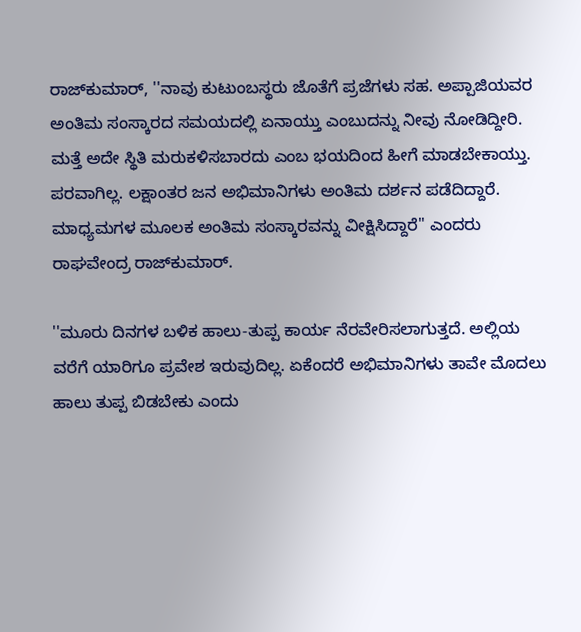ರಾಜ್‌ಕುಮಾರ್, ''ನಾವು ಕುಟುಂಬಸ್ಥರು ಜೊತೆಗೆ ಪ್ರಜೆಗಳು ಸಹ. ಅಪ್ಪಾಜಿಯವರ ಅಂತಿಮ ಸಂಸ್ಕಾರದ ಸಮಯದಲ್ಲಿ ಏನಾಯ್ತು ಎಂಬುದನ್ನು ನೀವು ನೋಡಿದ್ದೀರಿ. ಮತ್ತೆ ಅದೇ ಸ್ಥಿತಿ ಮರುಕಳಿಸಬಾರದು ಎಂಬ ಭಯದಿಂದ ಹೀಗೆ ಮಾಡಬೇಕಾಯ್ತು. ಪರವಾಗಿಲ್ಲ. ಲಕ್ಷಾಂತರ ಜನ ಅಭಿಮಾನಿಗಳು ಅಂತಿಮ ದರ್ಶನ ಪಡೆದಿದ್ದಾರೆ. ಮಾಧ್ಯಮಗಳ ಮೂಲಕ ಅಂತಿಮ ಸಂಸ್ಕಾರವನ್ನು ವೀಕ್ಷಿಸಿದ್ದಾರೆ'' ಎಂದರು ರಾಘವೇಂದ್ರ ರಾಜ್‌ಕುಮಾರ್.

''ಮೂರು ದಿನಗಳ ಬಳಿಕ ಹಾಲು-ತುಪ್ಪ ಕಾರ್ಯ ನೆರವೇರಿಸಲಾಗುತ್ತದೆ. ಅಲ್ಲಿಯ ವರೆಗೆ ಯಾರಿಗೂ ಪ್ರವೇಶ ಇರುವುದಿಲ್ಲ. ಏಕೆಂದರೆ ಅಭಿಮಾನಿಗಳು ತಾವೇ ಮೊದಲು ಹಾಲು ತುಪ್ಪ ಬಿಡಬೇಕು ಎಂದು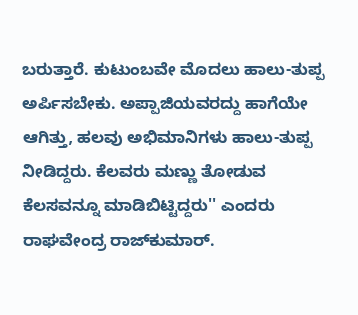ಬರುತ್ತಾರೆ. ಕುಟುಂಬವೇ ಮೊದಲು ಹಾಲು-ತುಪ್ಪ ಅರ್ಪಿಸಬೇಕು. ಅಪ್ಪಾಜಿಯವರದ್ದು ಹಾಗೆಯೇ ಆಗಿತ್ತು, ಹಲವು ಅಭಿಮಾನಿಗಳು ಹಾಲು-ತುಪ್ಪ ನೀಡಿದ್ದರು. ಕೆಲವರು ಮಣ್ಣು ತೋಡುವ ಕೆಲಸವನ್ನೂ ಮಾಡಿಬಿಟ್ಟಿದ್ದರು'' ಎಂದರು ರಾಘವೇಂದ್ರ ರಾಜ್‌ಕುಮಾರ್.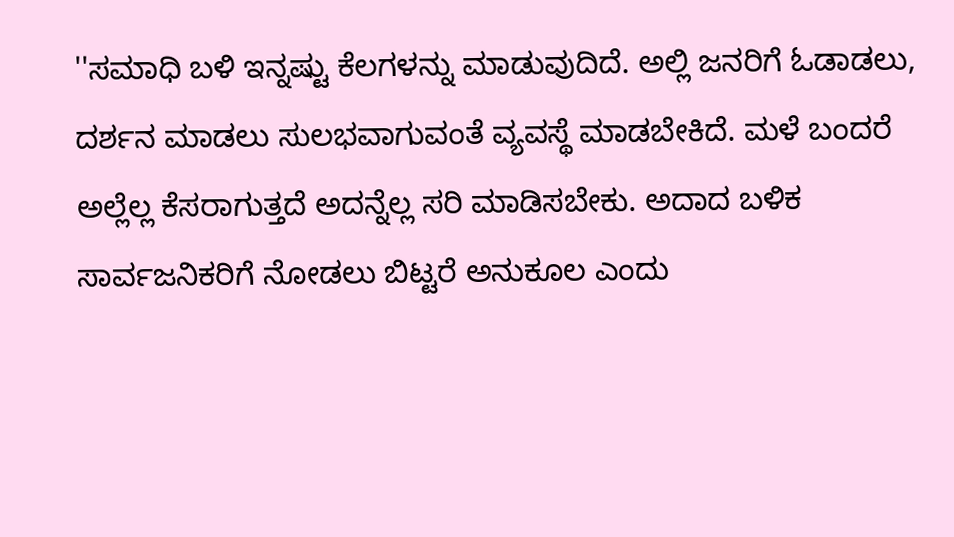''ಸಮಾಧಿ ಬಳಿ ಇನ್ನಷ್ಟು ಕೆಲಗಳನ್ನು ಮಾಡುವುದಿದೆ. ಅಲ್ಲಿ ಜನರಿಗೆ ಓಡಾಡಲು, ದರ್ಶನ ಮಾಡಲು ಸುಲಭವಾಗುವಂತೆ ವ್ಯವಸ್ಥೆ ಮಾಡಬೇಕಿದೆ. ಮಳೆ ಬಂದರೆ ಅಲ್ಲೆಲ್ಲ ಕೆಸರಾಗುತ್ತದೆ ಅದನ್ನೆಲ್ಲ ಸರಿ ಮಾಡಿಸಬೇಕು. ಅದಾದ ಬಳಿಕ ಸಾರ್ವಜನಿಕರಿಗೆ ನೋಡಲು ಬಿಟ್ಟರೆ ಅನುಕೂಲ ಎಂದು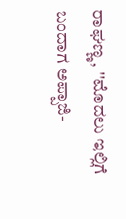ರಾಘಣ್ಣ, ''ಮೊದಲು ಇಲ್ಲಿಗೆ ಬಂದಾಗ ಅಪ್ಪಾಜಿ-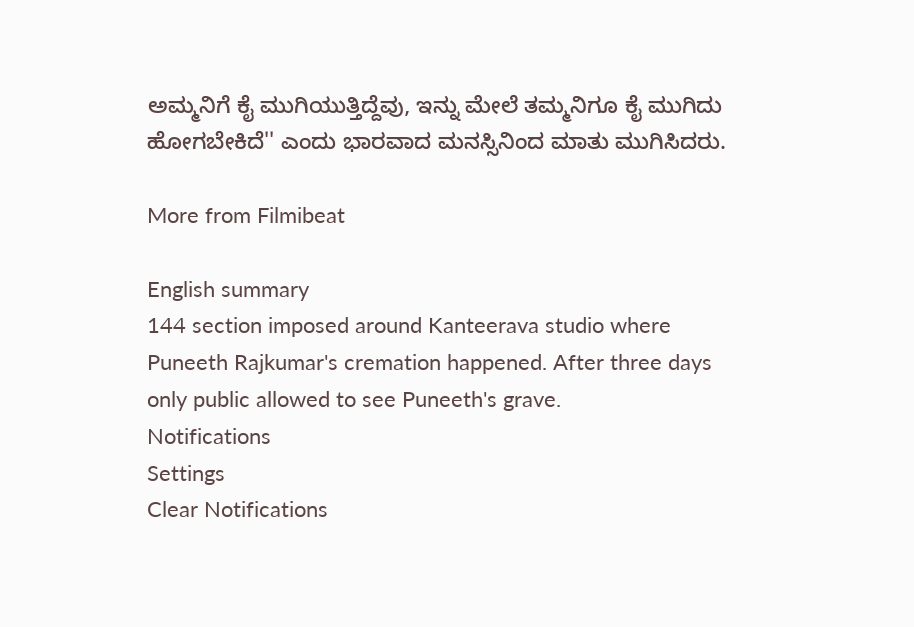ಅಮ್ಮನಿಗೆ ಕೈ ಮುಗಿಯುತ್ತಿದ್ದೆವು, ಇನ್ನು ಮೇಲೆ ತಮ್ಮನಿಗೂ ಕೈ ಮುಗಿದು ಹೋಗಬೇಕಿದೆ'' ಎಂದು ಭಾರವಾದ ಮನಸ್ಸಿನಿಂದ ಮಾತು ಮುಗಿಸಿದರು.

More from Filmibeat

English summary
144 section imposed around Kanteerava studio where Puneeth Rajkumar's cremation happened. After three days only public allowed to see Puneeth's grave.
Notifications
Settings
Clear Notifications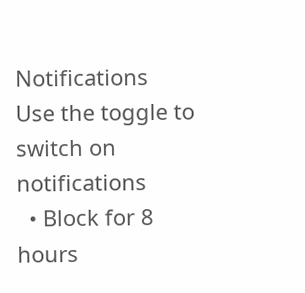Notifications
Use the toggle to switch on notifications
  • Block for 8 hours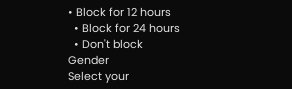• Block for 12 hours
  • Block for 24 hours
  • Don't block
Gender
Select your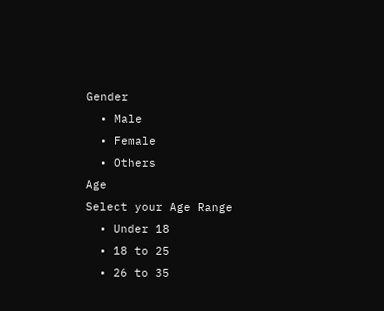Gender
  • Male
  • Female
  • Others
Age
Select your Age Range
  • Under 18
  • 18 to 25
  • 26 to 35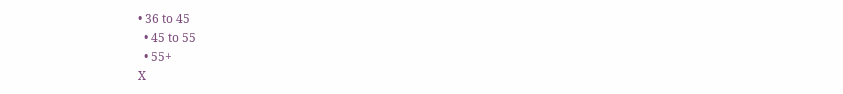• 36 to 45
  • 45 to 55
  • 55+
X